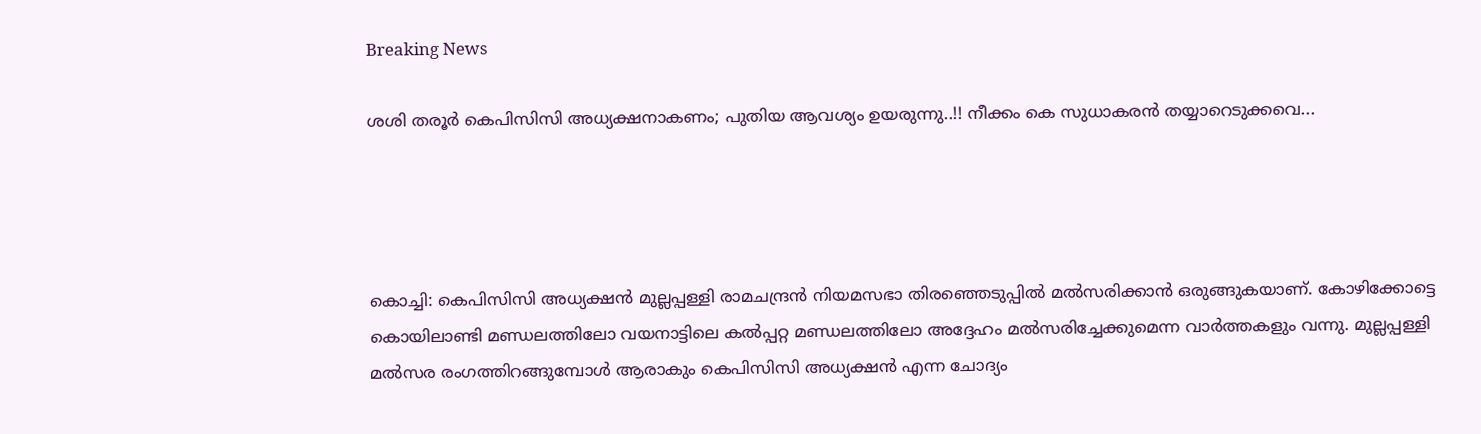Breaking News

ശശി തരൂര്‍ കെപിസിസി അധ്യക്ഷനാകണം; പുതിയ ആവശ്യം ഉയരുന്നു..!! നീക്കം കെ സുധാകരന്‍ തയ്യാറെടുക്കവെ...




കൊച്ചി: കെപിസിസി അധ്യക്ഷന്‍ മുല്ലപ്പള്ളി രാമചന്ദ്രന്‍ നിയമസഭാ തിരഞ്ഞെടുപ്പില്‍ മല്‍സരിക്കാന്‍ ഒരുങ്ങുകയാണ്. കോഴിക്കോട്ടെ കൊയിലാണ്ടി മണ്ഡലത്തിലോ വയനാട്ടിലെ കല്‍പ്പറ്റ മണ്ഡലത്തിലോ അദ്ദേഹം മല്‍സരിച്ചേക്കുമെന്ന വാര്‍ത്തകളും വന്നു. മുല്ലപ്പള്ളി മല്‍സര രംഗത്തിറങ്ങുമ്പോള്‍ ആരാകും കെപിസിസി അധ്യക്ഷന്‍ എന്ന ചോദ്യം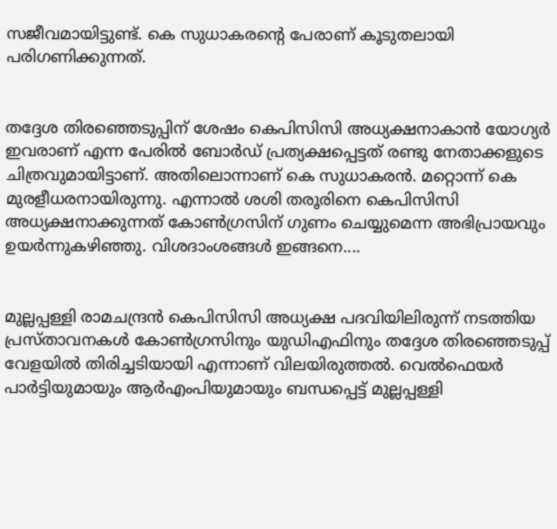സജീവമായിട്ടുണ്ട്. കെ സുധാകരന്റെ പേരാണ് കൂടുതലായി പരിഗണിക്കുന്നത്.


തദ്ദേശ തിരഞ്ഞെടുപ്പിന് ശേഷം കെപിസിസി അധ്യക്ഷനാകാന്‍ യോഗ്യര്‍ ഇവരാണ് എന്ന പേരില്‍ ബോര്‍ഡ് പ്രത്യക്ഷപ്പെട്ടത് രണ്ടു നേതാക്കളുടെ ചിത്രവുമായിട്ടാണ്. അതിലൊന്നാണ് കെ സുധാകരന്‍. മറ്റൊന്ന് കെ മുരളീധരനായിരുന്നു. എന്നാല്‍ ശശി തരൂരിനെ കെപിസിസി അധ്യക്ഷനാക്കുന്നത് കോണ്‍ഗ്രസിന് ഗുണം ചെയ്യുമെന്ന അഭിപ്രായവും ഉയര്‍ന്നുകഴിഞ്ഞു. വിശദാംശങ്ങള്‍ ഇങ്ങനെ....


മുല്ലപ്പള്ളി രാമചന്ദ്രന്‍ കെപിസിസി അധ്യക്ഷ പദവിയിലിരുന്ന് നടത്തിയ പ്രസ്താവനകള്‍ കോണ്‍ഗ്രസിനും യുഡിഎഫിനും തദ്ദേശ തിരഞ്ഞെടുപ്പ് വേളയില്‍ തിരിച്ചടിയായി എന്നാണ് വിലയിരുത്തല്‍. വെല്‍ഫെയര്‍ പാര്‍ട്ടിയുമായും ആര്‍എംപിയുമായും ബന്ധപ്പെട്ട് മുല്ലപ്പള്ളി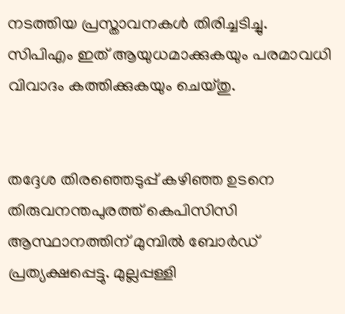നടത്തിയ പ്രസ്താവനകള്‍ തിരിച്ചടിച്ചു. സിപിഎം ഇത് ആയുധമാക്കുകയും പരമാവധി വിവാദം കത്തിക്കുകയും ചെയ്തു.


തദ്ദേശ തിരഞ്ഞെടുപ്പ് കഴിഞ്ഞ ഉടനെ തിരുവനന്തപുരത്ത് കെപിസിസി ആസ്ഥാനത്തിന് മുമ്പില്‍ ബോര്‍ഡ് പ്രത്യക്ഷപ്പെട്ടു. മുല്ലപ്പള്ളി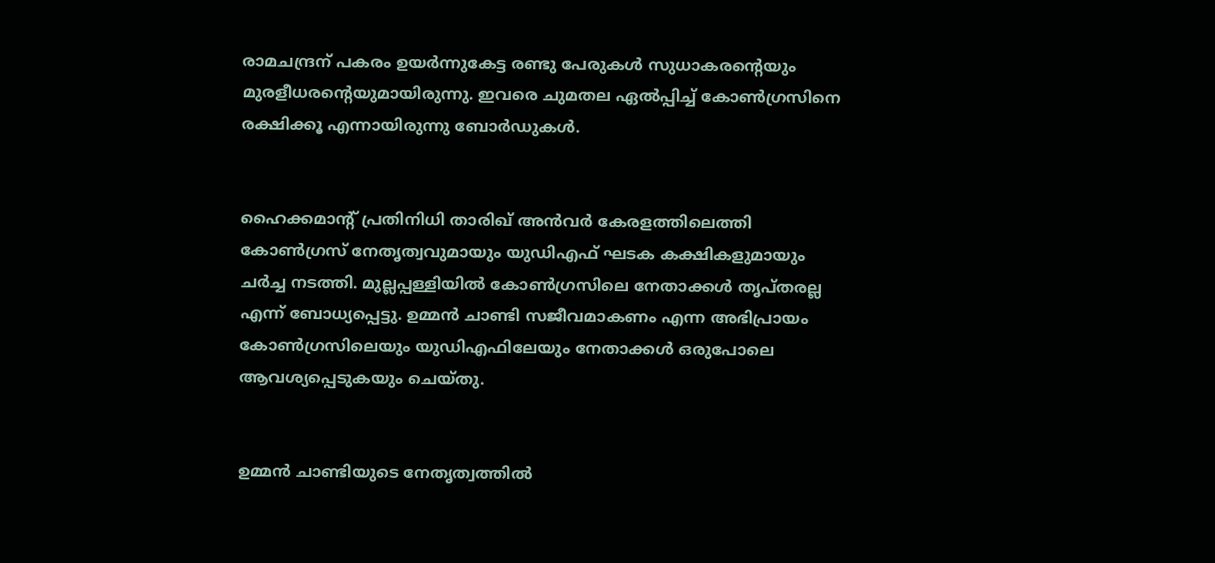രാമചന്ദ്രന് പകരം ഉയര്‍ന്നുകേട്ട രണ്ടു പേരുകള്‍ സുധാകരന്റെയും മുരളീധരന്റെയുമായിരുന്നു. ഇവരെ ചുമതല ഏല്‍പ്പിച്ച് കോണ്‍ഗ്രസിനെ രക്ഷിക്കൂ എന്നായിരുന്നു ബോര്‍ഡുകള്‍.


ഹൈക്കമാന്റ് പ്രതിനിധി താരിഖ് അന്‍വര്‍ കേരളത്തിലെത്തി കോണ്‍ഗ്രസ് നേതൃത്വവുമായും യുഡിഎഫ് ഘടക കക്ഷികളുമായും ചര്‍ച്ച നടത്തി. മുല്ലപ്പള്ളിയില്‍ കോണ്‍ഗ്രസിലെ നേതാക്കള്‍ തൃപ്തരല്ല എന്ന് ബോധ്യപ്പെട്ടു. ഉമ്മന്‍ ചാണ്ടി സജീവമാകണം എന്ന അഭിപ്രായം കോണ്‍ഗ്രസിലെയും യുഡിഎഫിലേയും നേതാക്കള്‍ ഒരുപോലെ ആവശ്യപ്പെടുകയും ചെയ്തു.


ഉമ്മന്‍ ചാണ്ടിയുടെ നേതൃത്വത്തില്‍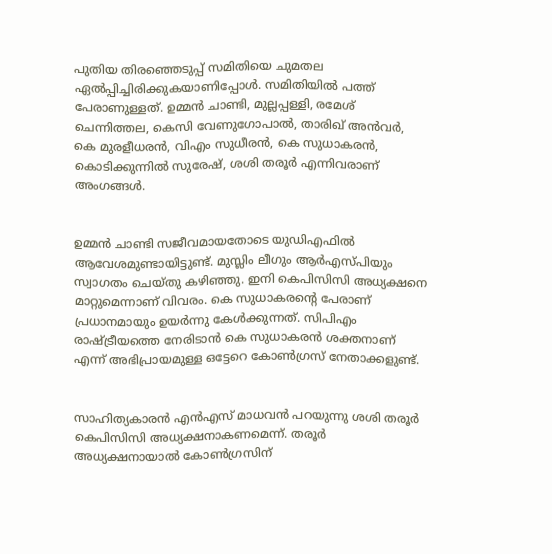പുതിയ തിരഞ്ഞെടുപ്പ് സമിതിയെ ചുമതല ഏല്‍പ്പിച്ചിരിക്കുകയാണിപ്പോള്‍. സമിതിയില്‍ പത്ത് പേരാണുള്ളത്. ഉമ്മന്‍ ചാണ്ടി, മുല്ലപ്പള്ളി, രമേശ് ചെന്നിത്തല, കെസി വേണുഗോപാല്‍, താരിഖ് അന്‍വര്‍, കെ മുരളീധരന്‍, വിഎം സുധീരന്‍, കെ സുധാകരന്‍, കൊടിക്കുന്നില്‍ സുരേഷ്, ശശി തരൂര്‍ എന്നിവരാണ് അംഗങ്ങള്‍.


ഉമ്മന്‍ ചാണ്ടി സജീവമായതോടെ യുഡിഎഫില്‍ ആവേശമുണ്ടായിട്ടുണ്ട്. മുസ്ലിം ലീഗും ആര്‍എസ്പിയും സ്വാഗതം ചെയ്തു കഴിഞ്ഞു. ഇനി കെപിസിസി അധ്യക്ഷനെ മാറ്റുമെന്നാണ് വിവരം. കെ സുധാകരന്റെ പേരാണ് പ്രധാനമായും ഉയര്‍ന്നു കേള്‍ക്കുന്നത്. സിപിഎം രാഷ്ട്രീയത്തെ നേരിടാന്‍ കെ സുധാകരന്‍ ശക്തനാണ് എന്ന് അഭിപ്രായമുള്ള ഒട്ടേറെ കോണ്‍ഗ്രസ് നേതാക്കളുണ്ട്.


സാഹിത്യകാരന്‍ എന്‍എസ് മാധവന്‍ പറയുന്നു ശശി തരൂര്‍ കെപിസിസി അധ്യക്ഷനാകണമെന്ന്. തരൂര്‍ അധ്യക്ഷനായാല്‍ കോണ്‍ഗ്രസിന്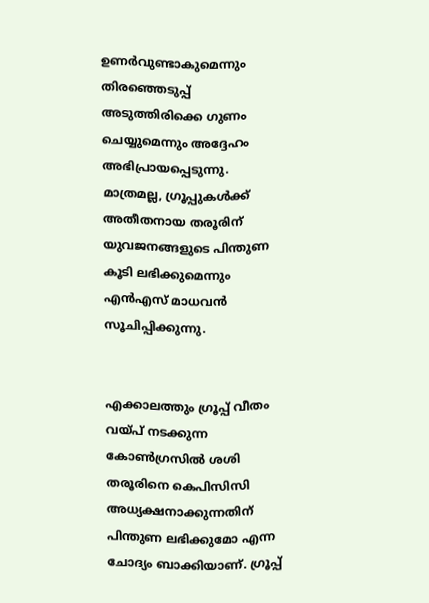ഉണര്‍വുണ്ടാകുമെന്നും തിരഞ്ഞെടുപ്പ് അടുത്തിരിക്കെ ഗുണം ചെയ്യുമെന്നും അദ്ദേഹം അഭിപ്രായപ്പെടുന്നു. മാത്രമല്ല, ഗ്രൂപ്പുകള്‍ക്ക് അതീതനായ തരൂരിന് യുവജനങ്ങളുടെ പിന്തുണ കൂടി ലഭിക്കുമെന്നും എന്‍എസ് മാധവന്‍ സൂചിപ്പിക്കുന്നു.


എക്കാലത്തും ഗ്രൂപ്പ് വീതം വയ്പ് നടക്കുന്ന കോണ്‍ഗ്രസില്‍ ശശി തരൂരിനെ കെപിസിസി അധ്യക്ഷനാക്കുന്നതിന് പിന്തുണ ലഭിക്കുമോ എന്ന ചോദ്യം ബാക്കിയാണ്. ഗ്രൂപ്പ്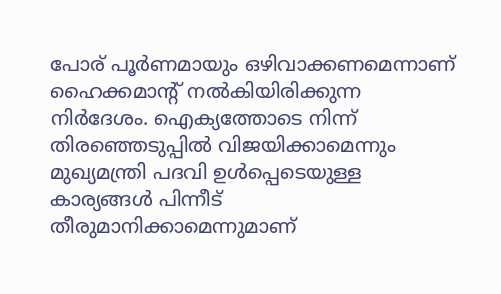പോര് പൂര്‍ണമായും ഒഴിവാക്കണമെന്നാണ് ഹൈക്കമാന്റ് നല്‍കിയിരിക്കുന്ന നിര്‍ദേശം. ഐക്യത്തോടെ നിന്ന് തിരഞ്ഞെടുപ്പില്‍ വിജയിക്കാമെന്നും മുഖ്യമന്ത്രി പദവി ഉള്‍പ്പെടെയുള്ള കാര്യങ്ങള്‍ പിന്നീട് തീരുമാനിക്കാമെന്നുമാണ്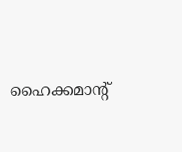ഹൈക്കമാന്റ്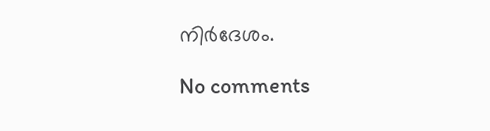നിര്‍ദേശം.

No comments